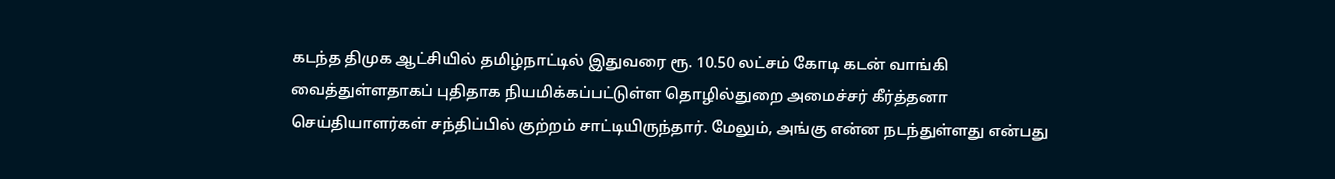கடந்த திமுக ஆட்சியில் தமிழ்நாட்டில் இதுவரை ரூ. 10.50 லட்சம் கோடி கடன் வாங்கி வைத்துள்ளதாகப் புதிதாக நியமிக்கப்பட்டுள்ள தொழில்துறை அமைச்சர் கீர்த்தனா செய்தியாளர்கள் சந்திப்பில் குற்றம் சாட்டியிருந்தார். மேலும், அங்கு என்ன நடந்துள்ளது என்பது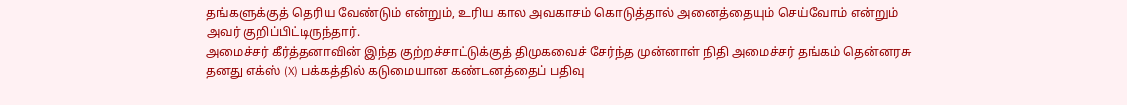தங்களுக்குத் தெரிய வேண்டும் என்றும், உரிய கால அவகாசம் கொடுத்தால் அனைத்தையும் செய்வோம் என்றும் அவர் குறிப்பிட்டிருந்தார்.
அமைச்சர் கீர்த்தனாவின் இந்த குற்றச்சாட்டுக்குத் திமுகவைச் சேர்ந்த முன்னாள் நிதி அமைச்சர் தங்கம் தென்னரசு தனது எக்ஸ் (X) பக்கத்தில் கடுமையான கண்டனத்தைப் பதிவு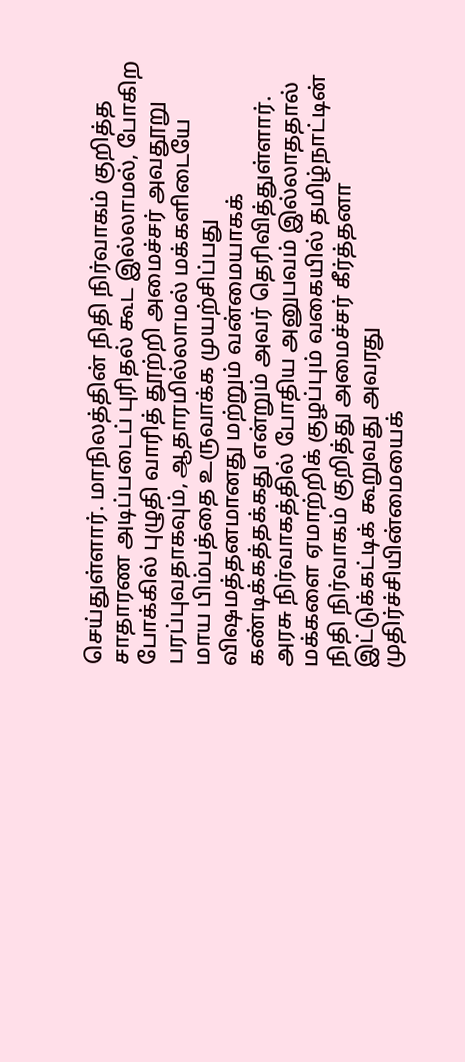செய்துள்ளார். மாநிலத்தின் நிதி நிர்வாகம் குறித்த சாதாரண அடிப்படைப் புரிதல் கூட இல்லாமல், போகிற போக்கில் புழுதி வாரித் தூற்றி அமைச்சர் அவதூறு பரப்புவதாகவும், ஆதாரமில்லாமல் மக்களிடையே மாய பிம்பத்தை உருவாக்க முயற்சிப்பது விஷமத்தனமானது மற்றும் வன்மையாகக் கண்டிக்கத்தக்கது என்றும் அவர் தெரிவித்துள்ளார்.
அரசு நிர்வாகத்தில் போதிய அனுபவம் இல்லாததால் மக்களை ஏமாற்றிக் குழப்பும் வகையில் தமிழ்நாட்டின் நிதி நிர்வாகம் குறித்து அமைச்சர் கீர்த்தனா இட்டுக்கட்டிக் கூறுவது அவரது முதிர்ச்சியின்மையைக்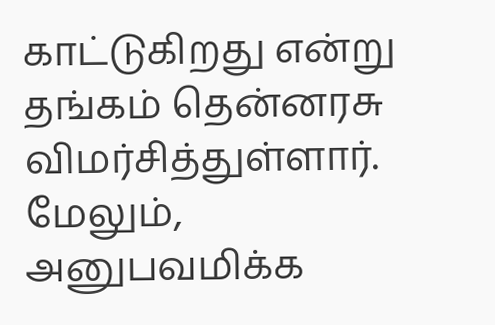காட்டுகிறது என்று தங்கம் தென்னரசு விமர்சித்துள்ளார். மேலும், அனுபவமிக்க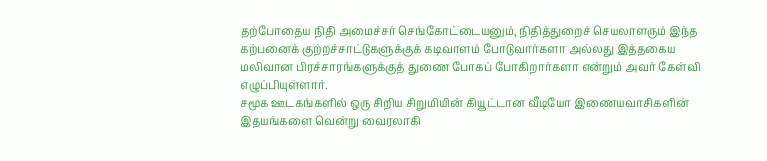தற்போதைய நிதி அமைச்சர் செங்கோட்டையனும், நிதித்துறைச் செயலாளரும் இந்த கற்பனைக் குற்றச்சாட்டுகளுக்குக் கடிவாளம் போடுவார்களா அல்லது இத்தகைய மலிவான பிரச்சாரங்களுக்குத் துணை போகப் போகிறார்களா என்றும் அவர் கேள்வி எழுப்பியுள்ளார்.
சமூக ஊடகங்களில் ஒரு சிறிய சிறுமியின் கியூட்டான வீடியோ இணையவாசிகளின் இதயங்களை வென்று வைரலாகி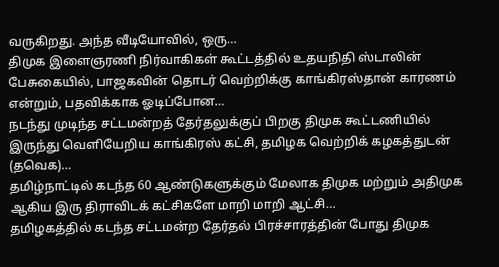வருகிறது. அந்த வீடியோவில், ஒரு…
திமுக இளைஞரணி நிர்வாகிகள் கூட்டத்தில் உதயநிதி ஸ்டாலின் பேசுகையில், பாஜகவின் தொடர் வெற்றிக்கு காங்கிரஸ்தான் காரணம் என்றும், பதவிக்காக ஓடிப்போன…
நடந்து முடிந்த சட்டமன்றத் தேர்தலுக்குப் பிறகு திமுக கூட்டணியில் இருந்து வெளியேறிய காங்கிரஸ் கட்சி, தமிழக வெற்றிக் கழகத்துடன் (தவெக)…
தமிழ்நாட்டில் கடந்த 60 ஆண்டுகளுக்கும் மேலாக திமுக மற்றும் அதிமுக ஆகிய இரு திராவிடக் கட்சிகளே மாறி மாறி ஆட்சி…
தமிழகத்தில் கடந்த சட்டமன்ற தேர்தல் பிரச்சாரத்தின் போது திமுக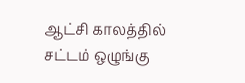ஆட்சி காலத்தில் சட்டம் ஒழுங்கு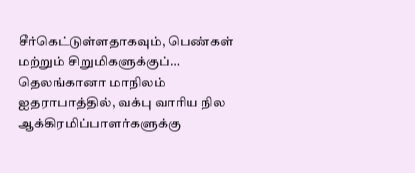சீர்கெட்டுள்ளதாகவும், பெண்கள் மற்றும் சிறுமிகளுக்குப்…
தெலங்கானா மாநிலம் ஐதராபாத்தில், வக்பு வாரிய நில ஆக்கிரமிப்பாளர்களுக்கு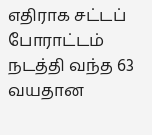எதிராக சட்டப் போராட்டம் நடத்தி வந்த 63 வயதான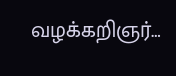வழக்கறிஞர்…